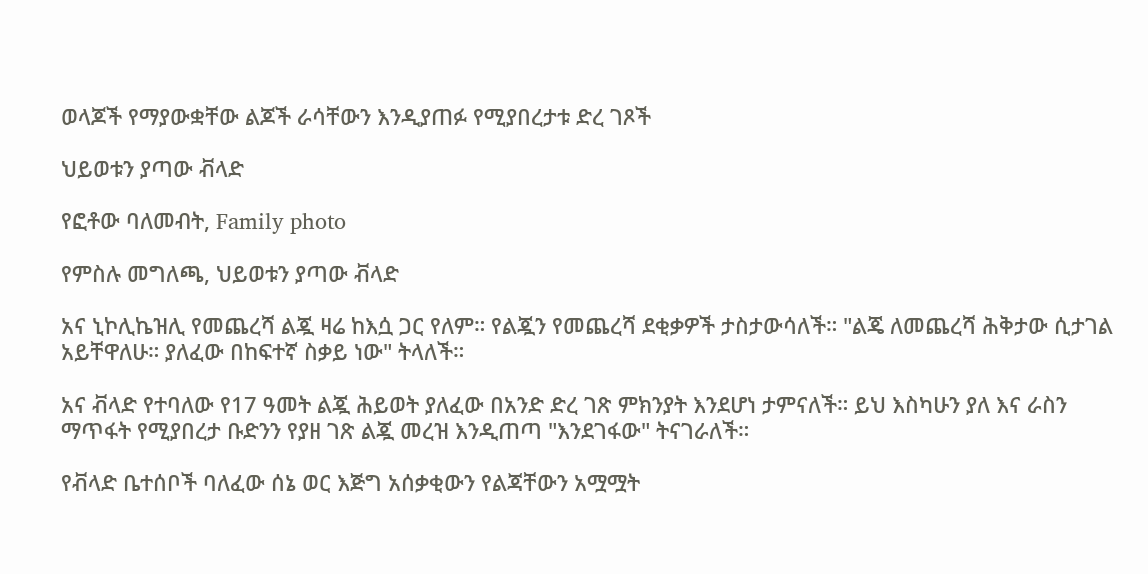ወላጆች የማያውቋቸው ልጆች ራሳቸውን እንዲያጠፉ የሚያበረታቱ ድረ ገጾች

ህይወቱን ያጣው ቭላድ

የፎቶው ባለመብት, Family photo

የምስሉ መግለጫ, ህይወቱን ያጣው ቭላድ

አና ኒኮሊኬዝሊ የመጨረሻ ልጇ ዛሬ ከእሷ ጋር የለም። የልጇን የመጨረሻ ደቂቃዎች ታስታውሳለች። "ልጄ ለመጨረሻ ሕቅታው ሲታገል አይቸዋለሁ። ያለፈው በከፍተኛ ስቃይ ነው" ትላለች።

አና ቭላድ የተባለው የ17 ዓመት ልጇ ሕይወት ያለፈው በአንድ ድረ ገጽ ምክንያት እንደሆነ ታምናለች። ይህ እስካሁን ያለ እና ራስን ማጥፋት የሚያበረታ ቡድንን የያዘ ገጽ ልጇ መረዝ እንዲጠጣ "እንደገፋው" ትናገራለች።

የቭላድ ቤተሰቦች ባለፈው ሰኔ ወር እጅግ አሰቃቂውን የልጃቸውን አሟሟት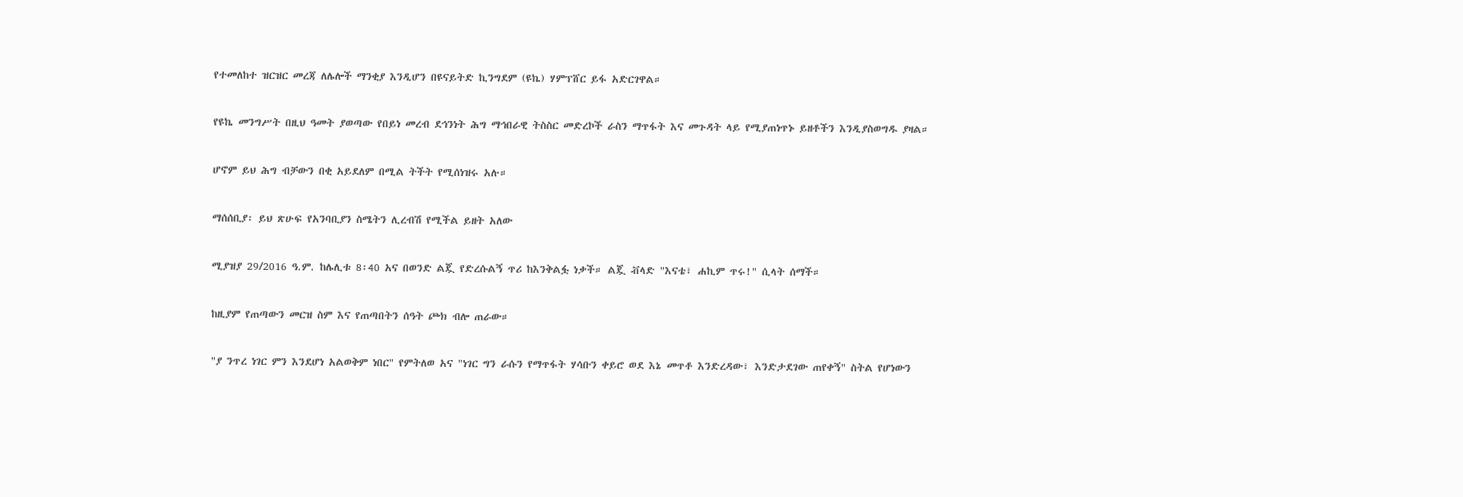የተመለከተ ዝርዝር መረጃ ለሌሎች ማንቂያ እንዲሆን በዩናይትድ ኪንግደም (ዩኬ) ሃምፕሸር ይፋ አድርገዋል።

የዩኬ መንግሥት በዚህ ዓመት ያወጣው የበይነ መረብ ደኅንነት ሕግ ማኅበራዊ ትስስር መድረኮች ራስን ማጥፋት እና መጉዳት ላይ የሚያጠነጥኑ ይዘቶችን እንዲያስወግዱ ያዛል።

ሆኖም ይህ ሕግ ብቻውን በቂ አይደለም በሚል ትችት የሚሰነዝሩ አሉ።

ማሰሰቢያ፡ ይህ ጽሁፍ የአንባቢያን ስሜትን ሊረብሽ የሚችል ይዘት አለው

ሚያዝያ 29/2016 ዓ.ም. ከሌሊቱ 8፡40 አና በወንድ ልጇ የድረሱልኝ ጥሪ ከእንቅልፏ ነቃች። ልጇ ቭላድ "እናቴ፣ ሐኪም ጥሩ!" ሲላት ሰማች።

ከዚያም የጠጣውን መርዝ ስም እና የጠጣበትን ሰዓት ጮክ ብሎ ጠራው።

"ያ ንጥረ ነገር ምን እንደሆነ አልወቅም ነበር" የምትለወ አና "ነገር ግን ራሱን የማጥፋት ሃሳቡን ቀይሮ ወደ እኔ መጥቶ እንድረዳው፣ እንድታደገው ጠየቀኝ" ስትል የሆነውን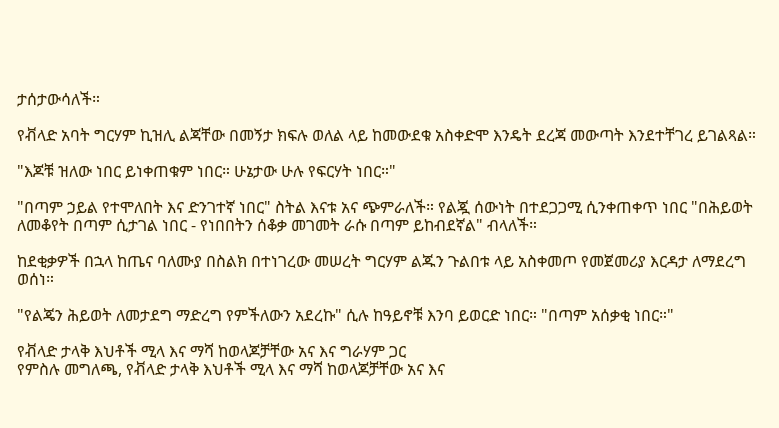ታሰታውሳለች።

የቭላድ አባት ግርሃም ኪዝሊ ልጃቸው በመኝታ ክፍሉ ወለል ላይ ከመውደቁ አስቀድሞ እንዴት ደረጃ መውጣት እንደተቸገረ ይገልጻል።

"እጆቹ ዝለው ነበር ይነቀጠቁም ነበር። ሁኔታው ሁሉ የፍርሃት ነበር።"

"በጣም ኃይል የተሞለበት እና ድንገተኛ ነበር" ስትል እናቱ አና ጭምራለች። የልጇ ሰውነት በተደጋጋሚ ሲንቀጠቀጥ ነበር "በሕይወት ለመቆየት በጣም ሲታገል ነበር - የነበበትን ሰቆቃ መገመት ራሱ በጣም ይከብደኛል" ብላለች።

ከደቂቃዎች በኋላ ከጤና ባለሙያ በስልክ በተነገረው መሠረት ግርሃም ልጁን ጉልበቱ ላይ አስቀመጦ የመጀመሪያ እርዳታ ለማደረግ ወሰነ።

"የልጄን ሕይወት ለመታደግ ማድረግ የምችለውን አደረኩ" ሲሉ ከዓይኖቹ እንባ ይወርድ ነበር። "በጣም አሰቃቂ ነበር።"

የቭላድ ታላቅ እህቶች ሚላ እና ማሻ ከወላጆቻቸው አና እና ግራሃም ጋር
የምስሉ መግለጫ, የቭላድ ታላቅ እህቶች ሚላ እና ማሻ ከወላጆቻቸው አና እና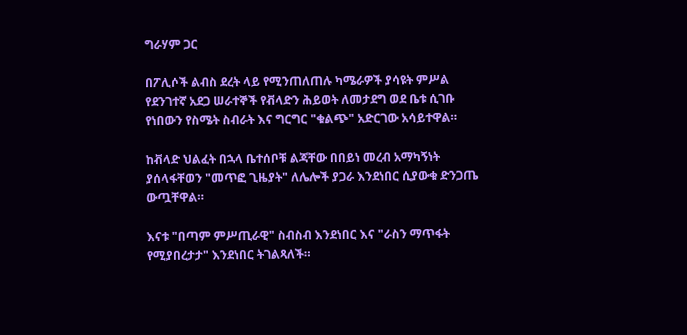ግራሃም ጋር

በፖሊሶች ልብስ ደረት ላይ የሚንጠለጠሉ ካሜራዎች ያሳዩት ምሥል የደንገተኛ አደጋ ሠራተኞች የቭላድን ሕይወት ለመታደግ ወደ ቤቱ ሲገቡ የነበውን የስሜት ስብራት እና ግርግር "ቁልጭ" አድርገው አሳይተዋል።

ከቭላድ ህልፈት በኋላ ቤተሰቦቹ ልጃቸው በበይነ መረብ አማካኝነት ያሰላፋቸወን "መጥፎ ጊዜያት" ለሌሎች ያጋራ እንደነበር ሲያውቁ ድንጋጤ ውጧቸዋል።

እናቱ "በጣም ምሥጢራዊ" ስብስብ እንደነበር እና "ራስን ማጥፋት የሚያበረታታ" እንደነበር ትገልጻለች።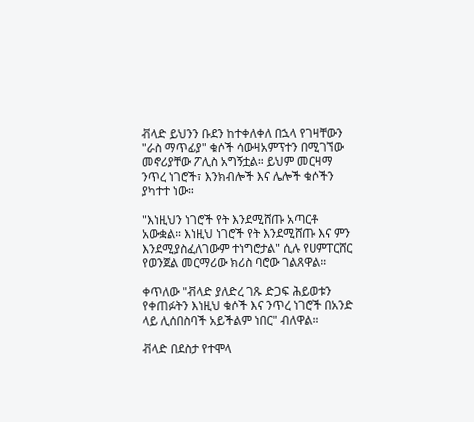ቭላድ ይህንን ቡደን ከተቀለቀለ በኋላ የገዛቸውን "ራስ ማጥፊያ" ቁሶች ሳውዛአምፕተን በሚገኘው መኖሪያቸው ፖሊስ አግኝቷል። ይህም መርዛማ ንጥረ ነገሮች፣ እንክብሎች እና ሌሎች ቁሶችን ያካተተ ነው።

"እነዚህን ነገሮች የት እንደሚሸጡ አጣርቶ አውቋል። እነዚህ ነገሮች የት እንደሚሸጡ እና ምን እንደሚያስፈለገውም ተነግሮታል" ሲሉ የሀምፐርሸር የወንጀል መርማሪው ክሪስ ባሮው ገልጸዋል።

ቀጥለው "ቭላድ ያለድረ ገጹ ድጋፍ ሕይወቱን የቀጠፉትን እነዚህ ቁሶች እና ንጥረ ነገሮች በአንድ ላይ ሊሰበስባች አይችልም ነበር" ብለዋል።

ቭላድ በደስታ የተሞላ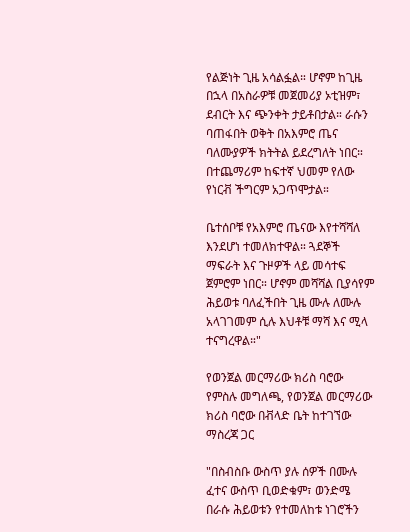የልጅነት ጊዜ አሳልፏል። ሆኖም ከጊዜ በኋላ በአስራዎቹ መጀመሪያ ኦቲዝም፣ ደብርት እና ጭንቀት ታይቶበታል። ራሱን ባጠፋበት ወቅት በአእምሮ ጤና ባለሙያዎች ክትትል ይደረግለት ነበር። በተጨማሪም ከፍተኛ ህመም የለው የነርቭ ችግርም አጋጥሞታል።

ቤተሰቦቹ የአእምሮ ጤናው እየተሻሻለ እንደሆነ ተመለክተዋል። ጓደኞች ማፍራት እና ጉዞዎች ላይ መሳተፍ ጀምሮም ነበር። ሆኖም መሻሻል ቢያሳየም ሕይወቱ ባለፈችበት ጊዜ ሙሉ ለሙሉ አላገገመም ሲሉ እህቶቹ ማሻ እና ሚላ ተናግረዋል።"

የወንጀል መርማሪው ክሪስ ባሮው
የምስሉ መግለጫ, የወንጀል መርማሪው ክሪስ ባሮው በቭላድ ቤት ከተገኘው ማስረጃ ጋር

"በስብስቡ ውስጥ ያሉ ሰዎች በሙሉ ፈተና ውስጥ ቢወድቁም፣ ወንድሜ በራሱ ሕይወቱን የተመለከቱ ነገሮችን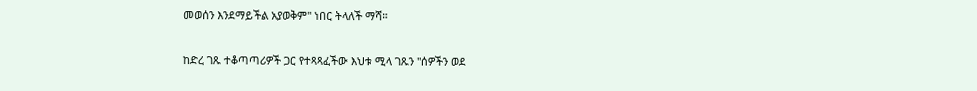መወሰን እንደማይችል አያወቅም" ነበር ትላለች ማሻ።

ከድረ ገጹ ተቆጣጣሪዎች ጋር የተጻጻፈችው እህቱ ሚላ ገጹን "ሰዎችን ወደ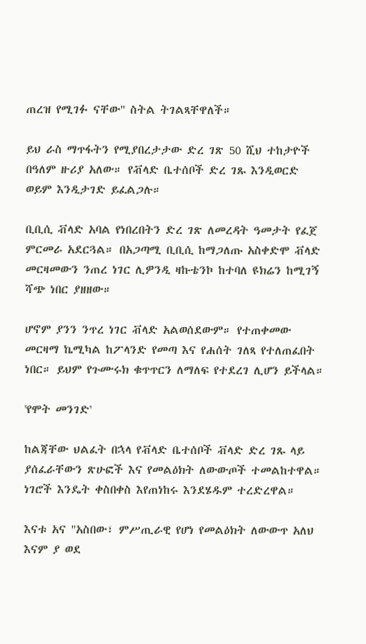ጠረዝ የሚገፉ ናቸው" ስትል ትገልጻቸዋለች።

ይህ ራስ ማጥፋትን የሚያበረታታው ድረ ገጽ 50 ሺህ ተከታዮች በዓለም ዙሪያ አለው። የቭላድ ቤተሰቦች ድረ ገጹ እንዲወርድ ወይም እንዲታገድ ይፈልጋሉ።

ቢቢሲ ቭላድ አባል የነበረበትን ድረ ገጽ ለመረዳት ዓመታት የፈጀ ምርመራ አደርጓል። በአጋጣሚ ቢቢሲ ከማጋለጡ አስቀድሞ ቭላድ መርዛመውን ንጠረ ነገር ሊዎንዲ ዛኩቴንኮ ከተባለ ዩክሬን ከሚገኝ ሻጭ ነበር ያዘዘው።

ሆኖም ያንን ንጥረ ነገር ቭላድ አልወሰደውም። የተጠቀመው መርዛማ ኬሚካል ከፖላንድ የመጣ እና የሐሰት ገለጻ የተለጠፈበት ነበር። ይህም የጉሙሩክ ቁጥጥርን ለማለፍ የተደረገ ሊሆን ይችላል።

'የሞት መንገድ'

ከልጃቸው ህልፈት በኋላ የቭላድ ቤተሰቦች ቭላድ ድረ ገጹ ላይ ያሰፈራቸውን ጽሁፎች እና የመልዕክት ለውውጦች ተመልከተዋል። ነገሮች እንዴት ቀስበቀስ እየጠነከሩ እንደሄዱም ተረድረዋል።

እናቱ አና "አስበው፣ ምሥጢራዊ የሆነ የመልዕክት ለውውጥ አለህ እናም ያ ወደ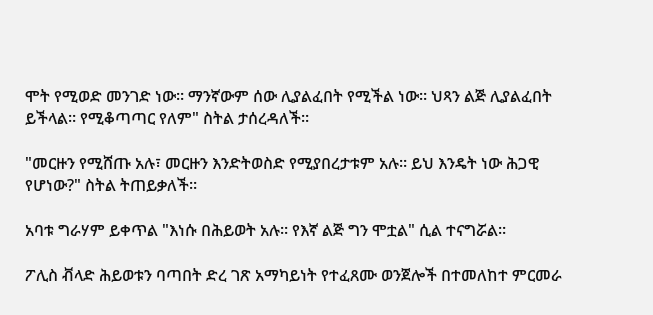ሞት የሚወድ መንገድ ነው። ማንኛውም ሰው ሊያልፈበት የሚችል ነው። ህጻን ልጅ ሊያልፈበት ይችላል። የሚቆጣጣር የለም" ስትል ታሰረዳለች።

"መርዙን የሚሸጡ አሉ፣ መርዙን እንድትወስድ የሚያበረታቱም አሉ። ይህ እንዴት ነው ሕጋዊ የሆነው?" ስትል ትጠይቃለች።

አባቱ ግራሃም ይቀጥል "እነሱ በሕይወት አሉ። የእኛ ልጅ ግን ሞቷል" ሲል ተናግሯል።

ፖሊስ ቭላድ ሕይወቱን ባጣበት ድረ ገጽ አማካይነት የተፈጸሙ ወንጀሎች በተመለከተ ምርመራ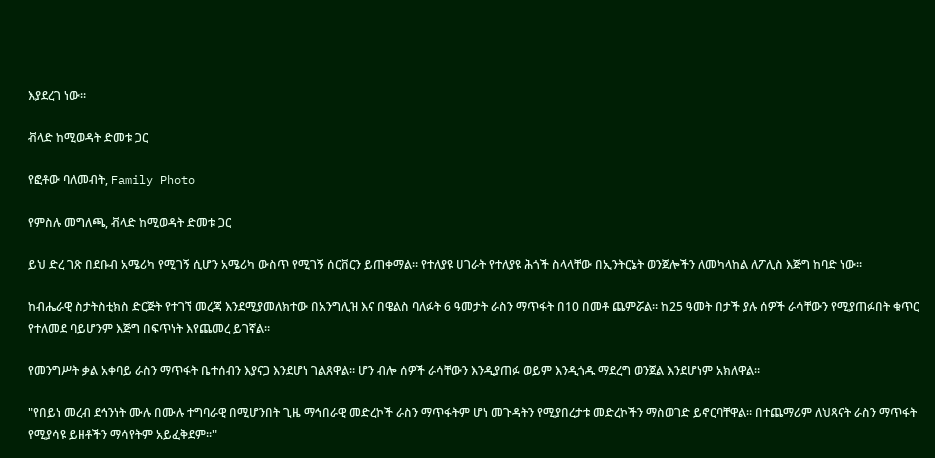እያደረገ ነው።

ቭላድ ከሚወዳት ድመቱ ጋር

የፎቶው ባለመብት, Family Photo

የምስሉ መግለጫ, ቭላድ ከሚወዳት ድመቱ ጋር

ይህ ድረ ገጽ በደቡብ አሜሪካ የሚገኝ ሲሆን አሜሪካ ውስጥ የሚገኝ ሰርቨርን ይጠቀማል። የተለያዩ ሀገራት የተለያዩ ሕጎች ስላላቸው በኢንትርኔት ወንጀሎችን ለመካላከል ለፖሊስ እጅግ ከባድ ነው።

ከብሔራዊ ስታትስቲክስ ድርጅት የተገኘ መረጃ እንደሚያመለክተው በአንግሊዝ እና በዌልስ ባለፉት 6 ዓመታት ራስን ማጥፋት በ10 በመቶ ጨምሯል። ከ25 ዓመት በታች ያሉ ሰዎች ራሳቸውን የሚያጠፉበት ቁጥር የተለመደ ባይሆንም እጅግ በፍጥነት እየጨመረ ይገኛል።

የመንግሥት ቃል አቀባይ ራስን ማጥፋት ቤተሰብን እያናጋ እንደሆነ ገልጸዋል። ሆን ብሎ ሰዎች ራሳቸውን እንዲያጠፉ ወይም እንዲጎዱ ማደረግ ወንጀል እንደሆነም አክለዋል።

"የበይነ መረብ ደኅንነት ሙሉ በሙሉ ተግባራዊ በሚሆንበት ጊዜ ማኅበራዊ መድረኮች ራስን ማጥፋትም ሆነ መጉዳትን የሚያበረታቱ መድረኮችን ማስወገድ ይኖርባቸዋል። በተጨማሪም ለህጻናት ራስን ማጥፋት የሚያሳዩ ይዘቶችን ማሳየትም አይፈቅደም።"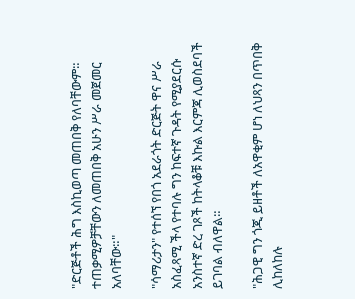"ድርጅቶች ሕግ እስኪወጣ መጠበቅ የለባቸውም። ተጠቃሚዎቻቸውን ለመጠበቅ አሁን ሥራ መጀመር አለባቸው።"

"ሳማሪታን" የተሰኘ የበጎ አደራጎት ድርጅት ዋና ሥራ አስፈጻሚ ችላ የተባሉ ግን ከፍተኛ ጉዳት የሚያደርሱ አንስተኛ ድረ ገጾች ከትላቆቹ እኩል እርምጃ ሊወስደባች ይገባል ብለዋል።

"ሕጋዊ ግን ጎጂ ይዘቶች ለአዋቂም ሆነ ለህጻን በጥበቅ ሊከለከሉ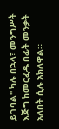ይገባል" ካሉ በኋላ፣ መንግሥት እጅግ ከመርፈዱ በፊት መንቃት አለበት ሲሉ አክለዋል።